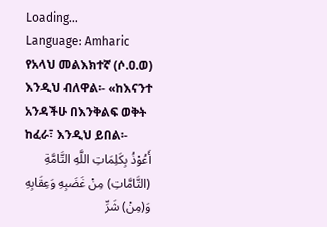Loading...
Language: Amharic
የአላህ መልእክተኛ (ሶ.ዐ.ወ) እንዲህ ብለዋል፡- «ከእናንተ አንዳችሁ በእንቅልፍ ወቅት ከፈራ፣ እንዲህ ይበል፡-
أَعُوْذُ بِكَلِمَاتِ اللَّهِ التَّامَّةِ (التَّامَّاتِ) مِنْ غَضَبِهِ وَعِقَابِهِ وَ(مِنْ) شَرِّ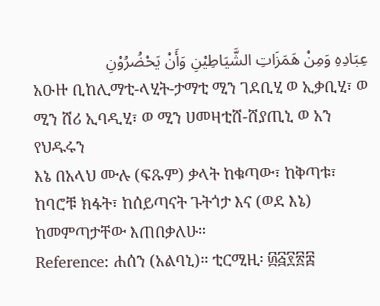عِبَادِهِ وَمِنْ هَمَزَاتِ الشَّيَاطِيْنِ وَأَنْ يَحْضُرُوْنِ
አዑዙ ቢከሊማቲ-ላሂት-ታማቲ ሚን ገደቢሂ ወ ኢቃቢሂ፣ ወ ሚን ሸሪ ኢባዲሂ፣ ወ ሚን ሀመዛቲሸ-ሸያጢኒ ወ አን የህዱሩን
እኔ በአላህ ሙሉ (ፍጹም) ቃላት ከቁጣው፣ ከቅጣቱ፣ ከባሮቹ ክፋት፣ ከሰይጣናት ጉትጎታ እና (ወደ እኔ) ከመምጣታቸው እጠበቃለሁ።
Reference: ሐሰን (አልባኒ)። ቲርሚዚ፡ ፴፭፻፳፰